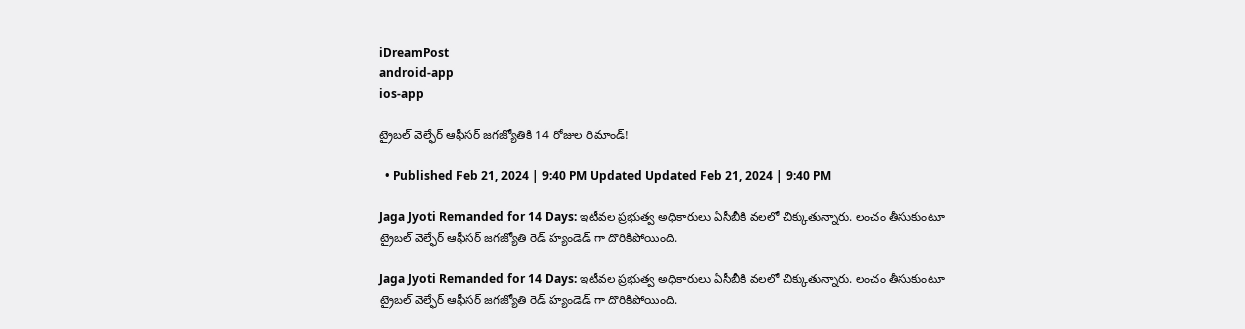iDreamPost
android-app
ios-app

ట్రైబల్ వెల్ఫేర్ ఆఫీసర్‌ జగజ్యోతికి 14 రోజుల రిమాండ్!

  • Published Feb 21, 2024 | 9:40 PM Updated Updated Feb 21, 2024 | 9:40 PM

Jaga Jyoti Remanded for 14 Days: ఇటీవల ప్రభుత్వ అధికారులు ఏసీబీకి వలలో చిక్కుతున్నారు. లంచం తీసుకుంటూ ట్రైబల్ వెల్ఫేర్ ఆఫీసర్ జగజ్యోతి రెడ్ హ్యండెడ్ గా దొరికిపోయింది.

Jaga Jyoti Remanded for 14 Days: ఇటీవల ప్రభుత్వ అధికారులు ఏసీబీకి వలలో చిక్కుతున్నారు. లంచం తీసుకుంటూ ట్రైబల్ వెల్ఫేర్ ఆఫీసర్ జగజ్యోతి రెడ్ హ్యండెడ్ గా దొరికిపోయింది.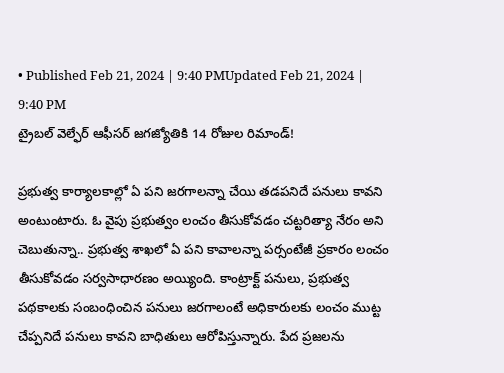• Published Feb 21, 2024 | 9:40 PMUpdated Feb 21, 2024 | 9:40 PM
ట్రైబల్ వెల్ఫేర్ ఆఫీసర్‌ జగజ్యోతికి 14 రోజుల రిమాండ్!

ప్రభుత్వ కార్యాలకాల్లో ఏ పని జరగాలన్నా చేయి తడపనిదే పనులు కావని అంటుంటారు. ఓ వైపు ప్రభుత్వం లంచం తీసుకోవడం చట్టరిత్యా నేరం అని చెబుతున్నా.. ప్రభుత్వ శాఖలో ఏ పని కావాలన్నా పర్సంటేజీ ప్రకారం లంచం తీసుకోవడం సర్వసాధారణం అయ్యింది. కాంట్రాక్ట్ పనులు, ప్రభుత్వ పథకాలకు సంబంధించిన పనులు జరగాలంటే అధికారులకు లంచం ముట్ట చేప్పనిదే పనులు కావని బాధితులు ఆరోపిస్తున్నారు. పేద ప్రజలను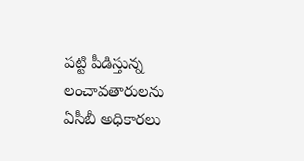పట్టి పీడిస్తున్న లంచావతారులను ఏసీబీ అధికారలు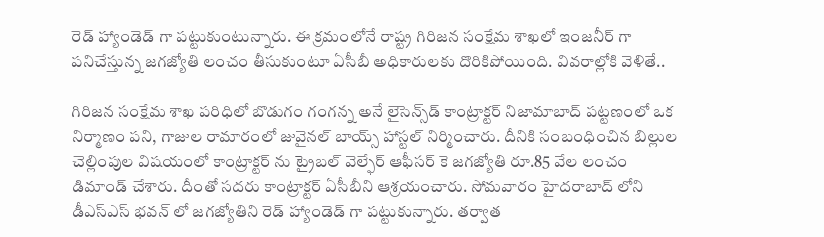రెడ్ హ్యాండెడ్ గా పట్టుకుంటున్నారు. ఈ క్రమంలోనే రాష్ట్ర గిరిజన సంక్షేమ శాఖలో ఇంజనీర్ గా పనిచేస్తున్న జగజ్యోతి లంచం తీసుకుంటూ ఏసీబీ అధికారులకు దొరికిపోయింది. వివరాల్లోకి వెళితే..

గిరిజన సంక్షేమ శాఖ పరిధిలో బొడుగం గంగన్న అనే లైసెన్స్‌డ్ కాంట్రాక్టర్ నిజామాబాద్ పట్టణంలో ఒక నిర్మాణం పని, గాజుల రామారంలో జువైనల్ బాయ్స్ హాస్టల్ నిర్మించారు. దీనికి సంబంధించిన బిల్లుల చెల్లింపుల విషయంలో కాంట్రాక్టర్ ను ట్రైబల్ వెల్ఫేర్ ఆఫీసర్‌ కె జగజ్యోతి రూ.85 వేల లంచం డిమాండ్ చేశారు. దీంతో సదరు కాంట్రాక్టర్ ఏసీబీని ఆశ్రయంచారు. సోమవారం హైదరాబాద్ లోని డీఎస్ఎస్ భవన్ లో జగజ్యోతిని రెడ్ హ్యాండెడ్ గా పట్టుకున్నారు. తర్వాత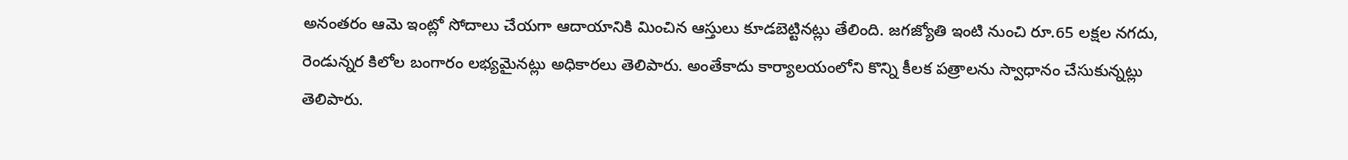అనంతరం ఆమె ఇంట్లో సోదాలు చేయగా ఆదాయానికి మించిన ఆస్తులు కూడబెట్టినట్లు తేలింది. జగజ్యోతి ఇంటి నుంచి రూ.65 లక్షల నగదు, రెండున్నర కిలోల బంగారం లభ్యమైనట్లు అధికారలు తెలిపారు. అంతేకాదు కార్యాలయంలోని కొన్ని కీలక పత్రాలను స్వాధానం చేసుకున్నట్లు తెలిపారు.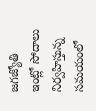జగజ్యోతి ఇంట్లో సోదాలు నిర్వహిస్తున్న సమయంలో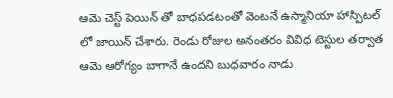ఆమె చెస్ట్ పెయిన్ తో బాధపడటంతో వెంటనే ఉస్మానియా హాస్పిటల్ లో జాయిన్ చేశారు. రెండు రోజుల అనంతరం వివిధ టెస్టుల తర్వాత ఆమె ఆరోగ్యం బాగానే ఉందని బుధవారం నాడు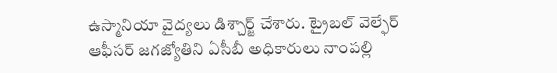ఉస్మానియా వైద్యలు డిశ్చార్జ్ చేశారు. ట్రైబల్ వెల్ఫేర్ ఆఫీసర్‌ జగజ్యోతిని ఏసీబీ అధికారులు నాంపల్లి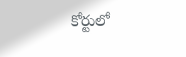కోర్టులో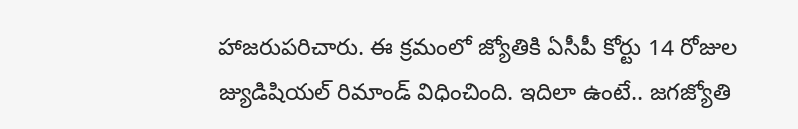హాజరుపరిచారు. ఈ క్రమంలో జ్యోతికి ఏసీపీ కోర్టు 14 రోజుల జ్యుడిషియల్ రిమాండ్ విధించింది. ఇదిలా ఉంటే.. జగజ్యోతి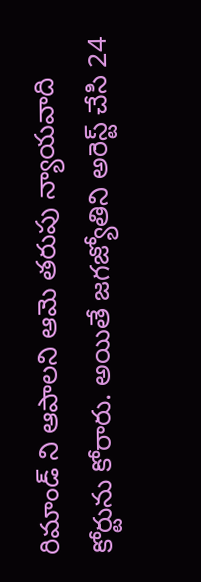రిమాండ్ ని ఆపాలని ఆమె తరుపు న్యాయవాది కోర్టును కోరారు. అయితే జగజ్యోతిని అరెస్ట్ చేసి 24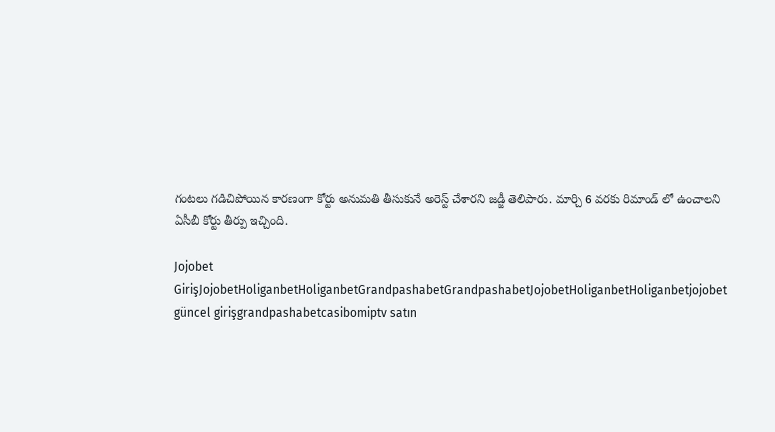గంటలు గడిచిపోయిన కారణంగా కోర్టు అనుమతి తీసుకునే అరెస్ట్ చేశారని జడ్జీ తెలిపారు. మార్చి 6 వరకు రిమాండ్ లో ఉంచాలని ఏసీబీ కోర్టు తీర్పు ఇచ్చింది.

Jojobet GirişJojobetHoliganbetHoliganbetGrandpashabetGrandpashabetJojobetHoliganbetHoliganbetjojobet güncel girişgrandpashabetcasibomiptv satın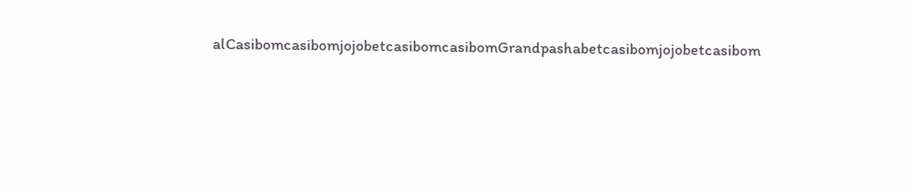alCasibomcasibomjojobetcasibomcasibomGrandpashabetcasibomjojobetcasibom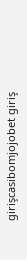girişcasibomjojobet giriş